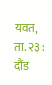यवत, ता. २३ : दौंड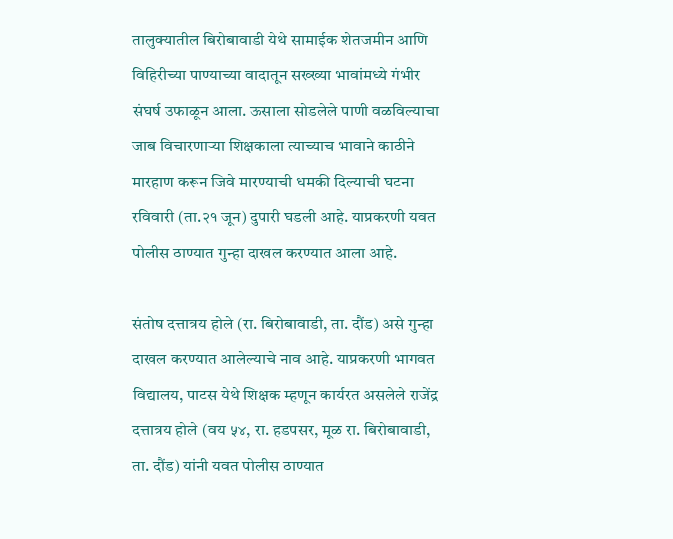तालुक्यातील बिरोबावाडी येथे सामाईक शेतजमीन आणि विहिरीच्या पाण्याच्या वादातून सख्ख्या भावांमध्ये गंभीर संघर्ष उफाळून आला. ऊसाला सोडलेले पाणी वळविल्याचा जाब विचारणाऱ्या शिक्षकाला त्याच्याच भावाने काठीने मारहाण करून जिवे मारण्याची धमकी दिल्याची घटना रविवारी (ता.२१ जून) दुपारी घडली आहे. याप्रकरणी यवत पोलीस ठाण्यात गुन्हा दाखल करण्यात आला आहे.

संतोष दत्तात्रय होले (रा. बिरोबावाडी, ता. दौंड) असे गुन्हा दाखल करण्यात आलेल्याचे नाव आहे. याप्रकरणी भागवत विद्यालय, पाटस येथे शिक्षक म्हणून कार्यरत असलेले राजेंद्र दत्तात्रय होले (वय ५४, रा. हडपसर, मूळ रा. बिरोबावाडी, ता. दौंड) यांनी यवत पोलीस ठाण्यात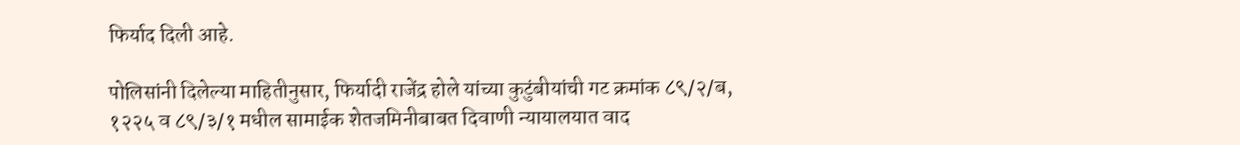फिर्याद दिली आहे.

पोलिसांनी दिलेल्या माहितीनुसार, फिर्यादी राजेंद्र होले यांच्या कुटुंबीयांची गट क्रमांक ८९/२/ब, १२२५ व ८९/३/१ मधील सामाईक शेतजमिनीबाबत दिवाणी न्यायालयात वाद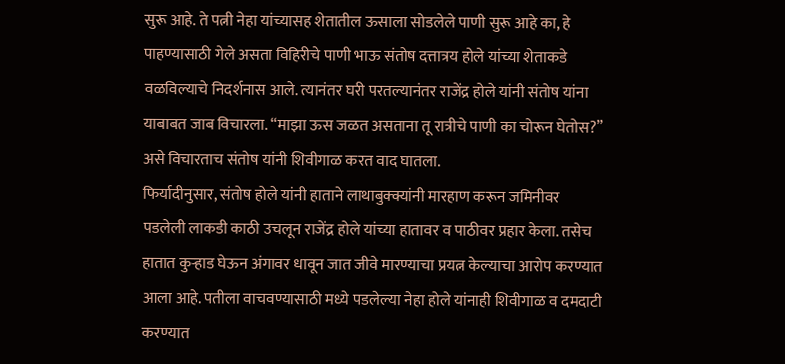सुरू आहे. ते पत्नी नेहा यांच्यासह शेतातील ऊसाला सोडलेले पाणी सुरू आहे का, हे पाहण्यासाठी गेले असता विहिरीचे पाणी भाऊ संतोष दत्तात्रय होले यांच्या शेताकडे वळविल्याचे निदर्शनास आले. त्यानंतर घरी परतल्यानंतर राजेंद्र होले यांनी संतोष यांना याबाबत जाब विचारला. “माझा ऊस जळत असताना तू रात्रीचे पाणी का चोरून घेतोस?” असे विचारताच संतोष यांनी शिवीगाळ करत वाद घातला.
फिर्यादीनुसार, संतोष होले यांनी हाताने लाथाबुक्क्यांनी मारहाण करून जमिनीवर पडलेली लाकडी काठी उचलून राजेंद्र होले यांच्या हातावर व पाठीवर प्रहार केला. तसेच हातात कुऱ्हाड घेऊन अंगावर धावून जात जीवे मारण्याचा प्रयत्न केल्याचा आरोप करण्यात आला आहे. पतीला वाचवण्यासाठी मध्ये पडलेल्या नेहा होले यांनाही शिवीगाळ व दमदाटी करण्यात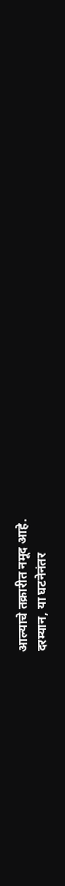आल्याचे तक्रारीत नमूद आहे.
दरम्यान, या घटनेनंतर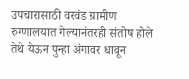उपचारासाठी वरवंड ग्रामीण रुग्णालयात गेल्यानंतरही संतोष होले तेथे येऊन पुन्हा अंगावर धावून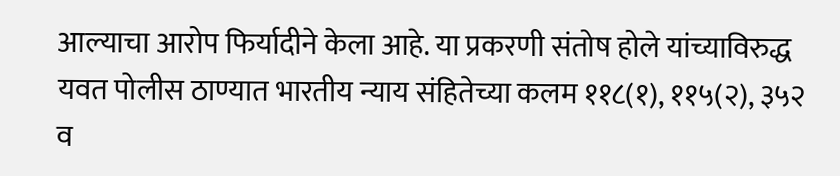आल्याचा आरोप फिर्यादीने केला आहे. या प्रकरणी संतोष होले यांच्याविरुद्ध यवत पोलीस ठाण्यात भारतीय न्याय संहितेच्या कलम ११८(१), ११५(२), ३५२ व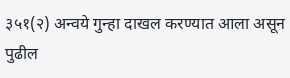३५१(२) अन्वये गुन्हा दाखल करण्यात आला असून पुढील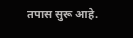तपास सुरू आहे.